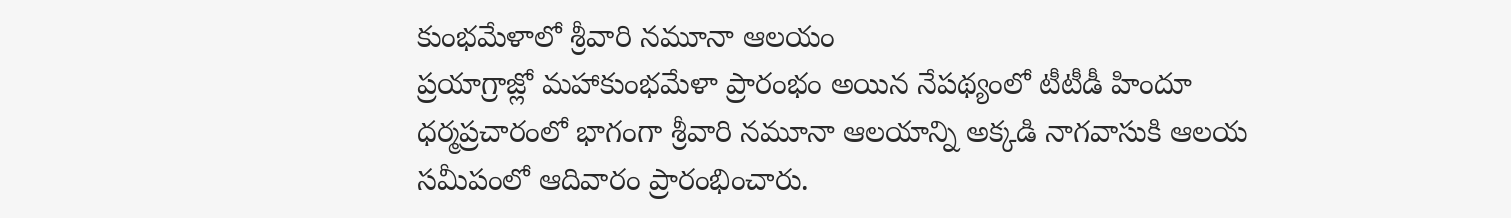కుంభమేళాలో శ్రీవారి నమూనా ఆలయం
ప్రయాగ్రాజ్లో మహాకుంభమేళా ప్రారంభం అయిన నేపథ్యంలో టీటీడీ హిందూ ధర్మప్రచారంలో భాగంగా శ్రీవారి నమూనా ఆలయాన్ని అక్కడి నాగవాసుకి ఆలయ సమీపంలో ఆదివారం ప్రారంభించారు.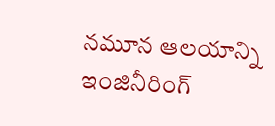నమూన ఆలయాన్ని ఇంజినీరింగ్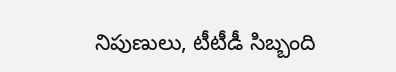నిపుణులు, టీటీడీ సిబ్బంది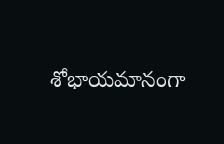శోభాయమానంగా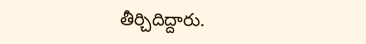తీర్చిదిద్దారు.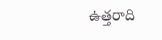ఉత్తరాది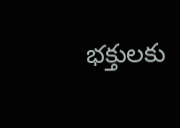భక్తులకు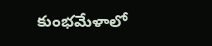కుంభమేళాలో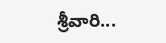శ్రీవారి...